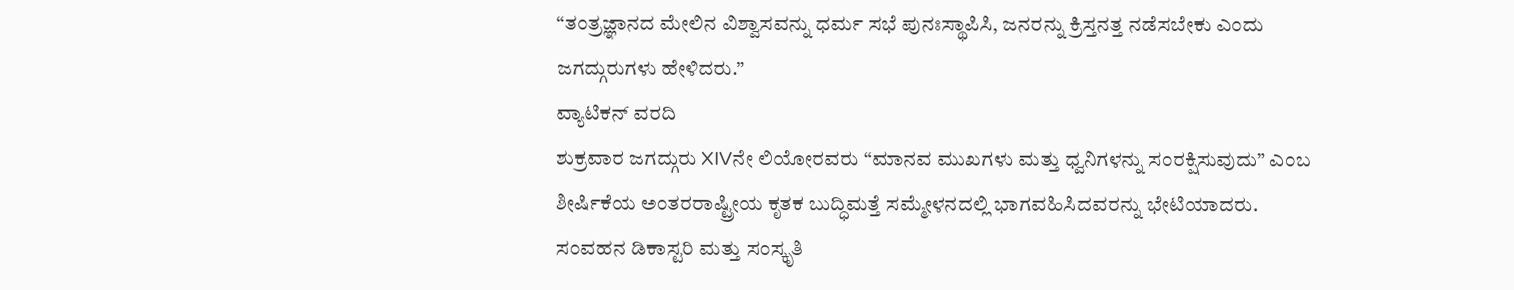“ತಂತ್ರಜ್ಞಾನದ ಮೇಲಿನ ವಿಶ್ವಾಸವನ್ನು ಧರ್ಮ ಸಭೆ ಪುನಃಸ್ಥಾಪಿಸಿ, ಜನರನ್ನು ಕ್ರಿಸ್ತನತ್ತ ನಡೆಸಬೇಕು ಎಂದು ಜಗದ್ಗುರುಗಳು ಹೇಳಿದರು.”
ವ್ಯಾಟಿಕನ್ ವರದಿ
ಶುಕ್ರವಾರ ಜಗದ್ಗುರು XIVನೇ ಲಿಯೋರವರು “ಮಾನವ ಮುಖಗಳು ಮತ್ತು ಧ್ವನಿಗಳನ್ನು ಸಂರಕ್ಷಿಸುವುದು” ಎಂಬ ಶೀರ್ಷಿಕೆಯ ಅಂತರರಾಷ್ಟ್ರೀಯ ಕೃತಕ ಬುದ್ಧಿಮತ್ತೆ ಸಮ್ಮೇಳನದಲ್ಲಿ ಭಾಗವಹಿಸಿದವರನ್ನು ಭೇಟಿಯಾದರು.
ಸಂವಹನ ಡಿಕಾಸ್ಟರಿ ಮತ್ತು ಸಂಸ್ಕೃತಿ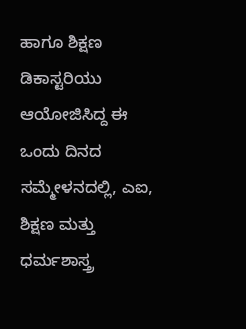ಹಾಗೂ ಶಿಕ್ಷಣ ಡಿಕಾಸ್ಟರಿಯು ಆಯೋಜಿಸಿದ್ದ ಈ ಒಂದು ದಿನದ ಸಮ್ಮೇಳನದಲ್ಲಿ, ಎಐ, ಶಿಕ್ಷಣ ಮತ್ತು ಧರ್ಮಶಾಸ್ತ್ರ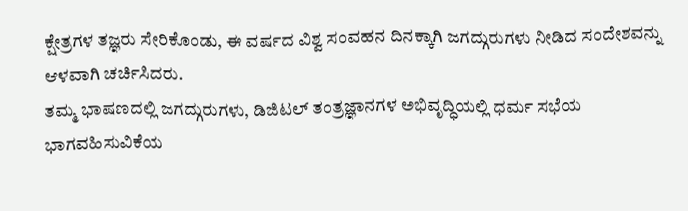ಕ್ಷೇತ್ರಗಳ ತಜ್ಞರು ಸೇರಿಕೊಂಡು, ಈ ವರ್ಷದ ವಿಶ್ವ ಸಂವಹನ ದಿನಕ್ಕಾಗಿ ಜಗದ್ಗುರುಗಳು ನೀಡಿದ ಸಂದೇಶವನ್ನು ಆಳವಾಗಿ ಚರ್ಚಿಸಿದರು.
ತಮ್ಮ ಭಾಷಣದಲ್ಲಿ ಜಗದ್ಗುರುಗಳು, ಡಿಜಿಟಲ್ ತಂತ್ರಜ್ಞಾನಗಳ ಅಭಿವೃದ್ಧಿಯಲ್ಲಿ ಧರ್ಮ ಸಭೆಯ ಭಾಗವಹಿಸುವಿಕೆಯ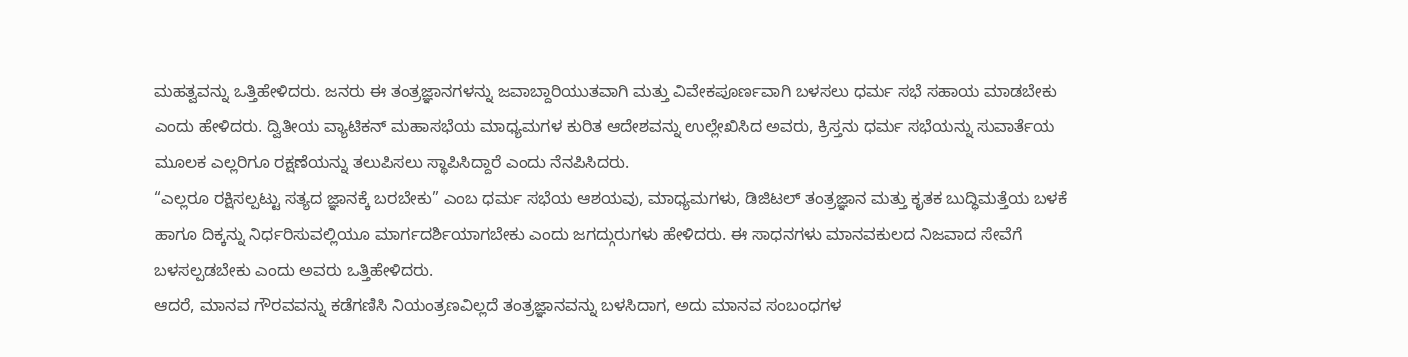ಮಹತ್ವವನ್ನು ಒತ್ತಿಹೇಳಿದರು. ಜನರು ಈ ತಂತ್ರಜ್ಞಾನಗಳನ್ನು ಜವಾಬ್ದಾರಿಯುತವಾಗಿ ಮತ್ತು ವಿವೇಕಪೂರ್ಣವಾಗಿ ಬಳಸಲು ಧರ್ಮ ಸಭೆ ಸಹಾಯ ಮಾಡಬೇಕು ಎಂದು ಹೇಳಿದರು. ದ್ವಿತೀಯ ವ್ಯಾಟಿಕನ್ ಮಹಾಸಭೆಯ ಮಾಧ್ಯಮಗಳ ಕುರಿತ ಆದೇಶವನ್ನು ಉಲ್ಲೇಖಿಸಿದ ಅವರು, ಕ್ರಿಸ್ತನು ಧರ್ಮ ಸಭೆಯನ್ನು ಸುವಾರ್ತೆಯ ಮೂಲಕ ಎಲ್ಲರಿಗೂ ರಕ್ಷಣೆಯನ್ನು ತಲುಪಿಸಲು ಸ್ಥಾಪಿಸಿದ್ದಾರೆ ಎಂದು ನೆನಪಿಸಿದರು.
“ಎಲ್ಲರೂ ರಕ್ಷಿಸಲ್ಪಟ್ಟು ಸತ್ಯದ ಜ್ಞಾನಕ್ಕೆ ಬರಬೇಕು” ಎಂಬ ಧರ್ಮ ಸಭೆಯ ಆಶಯವು, ಮಾಧ್ಯಮಗಳು, ಡಿಜಿಟಲ್ ತಂತ್ರಜ್ಞಾನ ಮತ್ತು ಕೃತಕ ಬುದ್ಧಿಮತ್ತೆಯ ಬಳಕೆ ಹಾಗೂ ದಿಕ್ಕನ್ನು ನಿರ್ಧರಿಸುವಲ್ಲಿಯೂ ಮಾರ್ಗದರ್ಶಿಯಾಗಬೇಕು ಎಂದು ಜಗದ್ಗುರುಗಳು ಹೇಳಿದರು. ಈ ಸಾಧನಗಳು ಮಾನವಕುಲದ ನಿಜವಾದ ಸೇವೆಗೆ ಬಳಸಲ್ಪಡಬೇಕು ಎಂದು ಅವರು ಒತ್ತಿಹೇಳಿದರು.
ಆದರೆ, ಮಾನವ ಗೌರವವನ್ನು ಕಡೆಗಣಿಸಿ ನಿಯಂತ್ರಣವಿಲ್ಲದೆ ತಂತ್ರಜ್ಞಾನವನ್ನು ಬಳಸಿದಾಗ, ಅದು ಮಾನವ ಸಂಬಂಧಗಳ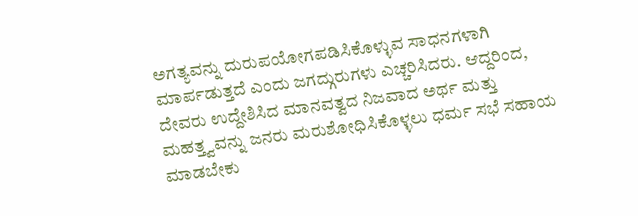ಅಗತ್ಯವನ್ನು ದುರುಪಯೋಗಪಡಿಸಿಕೊಳ್ಳುವ ಸಾಧನಗಳಾಗಿ ಮಾರ್ಪಡುತ್ತದೆ ಎಂದು ಜಗದ್ಗುರುಗಳು ಎಚ್ಚರಿಸಿದರು. ಆದ್ದರಿಂದ, ದೇವರು ಉದ್ದೇಶಿಸಿದ ಮಾನವತ್ವದ ನಿಜವಾದ ಅರ್ಥ ಮತ್ತು ಮಹತ್ತ್ವವನ್ನು ಜನರು ಮರುಶೋಧಿಸಿಕೊಳ್ಳಲು ಧರ್ಮ ಸಭೆ ಸಹಾಯ ಮಾಡಬೇಕು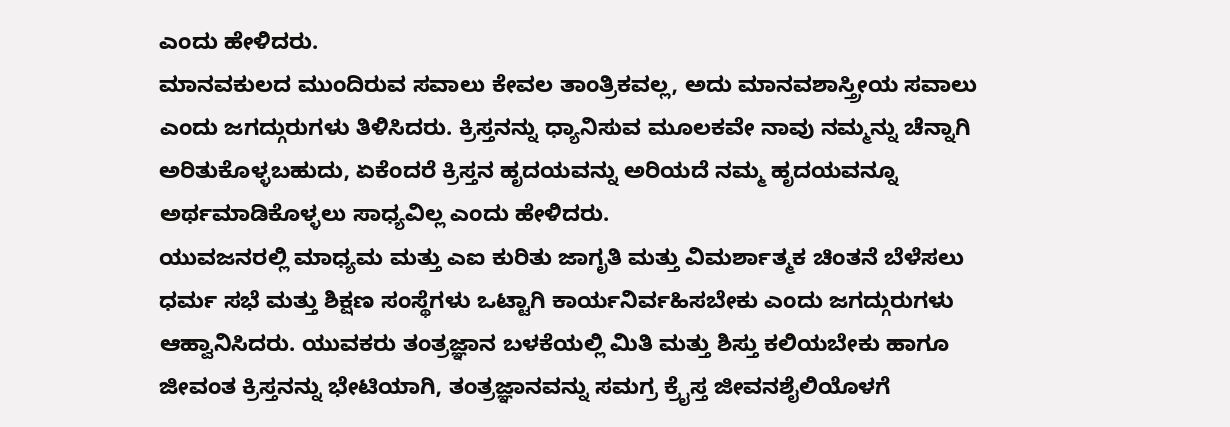ಎಂದು ಹೇಳಿದರು.
ಮಾನವಕುಲದ ಮುಂದಿರುವ ಸವಾಲು ಕೇವಲ ತಾಂತ್ರಿಕವಲ್ಲ, ಅದು ಮಾನವಶಾಸ್ತ್ರೀಯ ಸವಾಲು ಎಂದು ಜಗದ್ಗುರುಗಳು ತಿಳಿಸಿದರು. ಕ್ರಿಸ್ತನನ್ನು ಧ್ಯಾನಿಸುವ ಮೂಲಕವೇ ನಾವು ನಮ್ಮನ್ನು ಚೆನ್ನಾಗಿ ಅರಿತುಕೊಳ್ಳಬಹುದು, ಏಕೆಂದರೆ ಕ್ರಿಸ್ತನ ಹೃದಯವನ್ನು ಅರಿಯದೆ ನಮ್ಮ ಹೃದಯವನ್ನೂ ಅರ್ಥಮಾಡಿಕೊಳ್ಳಲು ಸಾಧ್ಯವಿಲ್ಲ ಎಂದು ಹೇಳಿದರು.
ಯುವಜನರಲ್ಲಿ ಮಾಧ್ಯಮ ಮತ್ತು ಎಐ ಕುರಿತು ಜಾಗೃತಿ ಮತ್ತು ವಿಮರ್ಶಾತ್ಮಕ ಚಿಂತನೆ ಬೆಳೆಸಲು ಧರ್ಮ ಸಭೆ ಮತ್ತು ಶಿಕ್ಷಣ ಸಂಸ್ಥೆಗಳು ಒಟ್ಟಾಗಿ ಕಾರ್ಯನಿರ್ವಹಿಸಬೇಕು ಎಂದು ಜಗದ್ಗುರುಗಳು ಆಹ್ವಾನಿಸಿದರು. ಯುವಕರು ತಂತ್ರಜ್ಞಾನ ಬಳಕೆಯಲ್ಲಿ ಮಿತಿ ಮತ್ತು ಶಿಸ್ತು ಕಲಿಯಬೇಕು ಹಾಗೂ ಜೀವಂತ ಕ್ರಿಸ್ತನನ್ನು ಭೇಟಿಯಾಗಿ, ತಂತ್ರಜ್ಞಾನವನ್ನು ಸಮಗ್ರ ಕ್ರೈಸ್ತ ಜೀವನಶೈಲಿಯೊಳಗೆ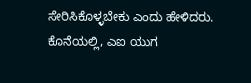ಸೇರಿಸಿಕೊಳ್ಳಬೇಕು ಎಂದು ಹೇಳಿದರು.
ಕೊನೆಯಲ್ಲಿ, ಎಐ ಯುಗ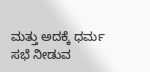ಮತ್ತು ಅದಕ್ಕೆ ಧರ್ಮ ಸಭೆ ನೀಡುವ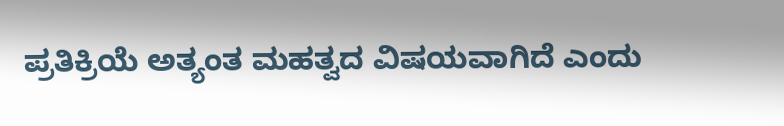ಪ್ರತಿಕ್ರಿಯೆ ಅತ್ಯಂತ ಮಹತ್ವದ ವಿಷಯವಾಗಿದೆ ಎಂದು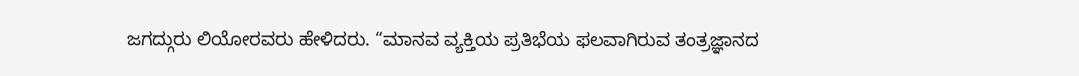ಜಗದ್ಗುರು ಲಿಯೋರವರು ಹೇಳಿದರು. “ಮಾನವ ವ್ಯಕ್ತಿಯ ಪ್ರತಿಭೆಯ ಫಲವಾಗಿರುವ ತಂತ್ರಜ್ಞಾನದ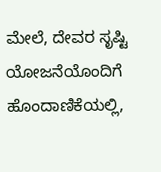ಮೇಲೆ, ದೇವರ ಸೃಷ್ಟಿ ಯೋಜನೆಯೊಂದಿಗೆ ಹೊಂದಾಣಿಕೆಯಲ್ಲಿ,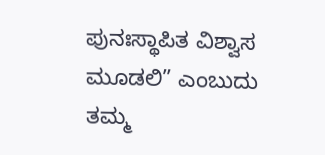ಪುನಃಸ್ಥಾಪಿತ ವಿಶ್ವಾಸ ಮೂಡಲಿ” ಎಂಬುದು ತಮ್ಮ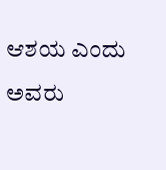ಆಶಯ ಎಂದು ಅವರು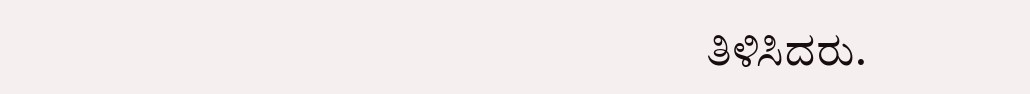ತಿಳಿಸಿದರು.